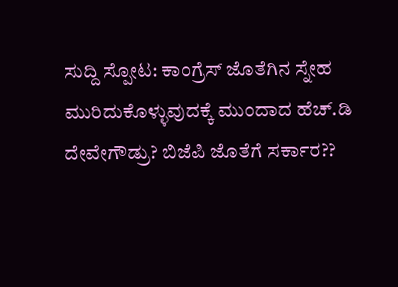ಸುದ್ದಿ ಸ್ಪೋಟ: ಕಾಂಗ್ರೆಸ್ ಜೊತೆಗಿನ ಸ್ನೇಹ ಮುರಿದುಕೊಳ್ಳುವುದಕ್ಕೆ ಮುಂದಾದ ಹೆಚ್.ಡಿ ದೇವೇಗೌಡ್ರು? ಬಿಜೆಪಿ ಜೊತೆಗೆ ಸರ್ಕಾರ??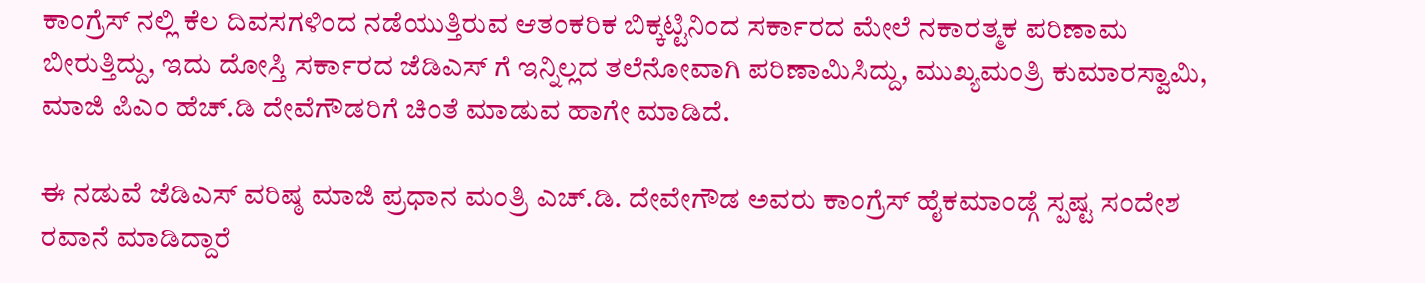ಕಾಂಗ್ರೆಸ್ ನಲ್ಲಿ ಕೆಲ ದಿವಸಗಳಿಂದ ನಡೆಯುತ್ತಿರುವ ಆತಂಕರಿಕ ಬಿಕ್ಕಟ್ಟಿನಿಂದ ಸರ್ಕಾರದ ಮೇಲೆ ನಕಾರತ್ಮಕ ಪರಿಣಾಮ ಬೀರುತ್ತಿದ್ದು, ಇದು ದೋಸ್ತಿ ಸರ್ಕಾರದ ಜೆಡಿಎಸ್ ಗೆ ಇನ್ನಿಲ್ಲದ ತಲೆನೋವಾಗಿ ಪರಿಣಾಮಿಸಿದ್ದು, ಮುಖ್ಯಮಂತ್ರಿ ಕುಮಾರಸ್ವಾಮಿ, ಮಾಜಿ ಪಿಎಂ ಹೆಚ್.ಡಿ ದೇವೆಗೌಡರಿಗೆ ಚಿಂತೆ ಮಾಡುವ ಹಾಗೇ ಮಾಡಿದೆ.

ಈ ನಡುವೆ ಜೆಡಿಎಸ್ ವರಿಷ್ಠ ಮಾಜಿ ಪ್ರಧಾನ ಮಂತ್ರಿ ಎಚ್.ಡಿ. ದೇವೇಗೌಡ ಅವರು ಕಾಂಗ್ರೆಸ್ ಹೈಕಮಾಂಡ್ಗೆ ಸ್ಪಷ್ಟ ಸಂದೇಶ ರವಾನೆ ಮಾಡಿದ್ದಾರೆ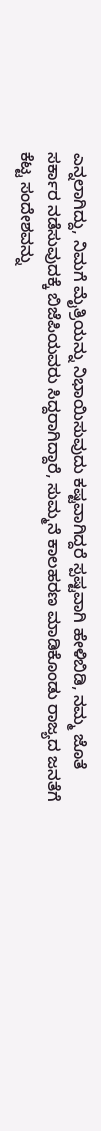ಎನ್ನಲಾಗಿದ್ದು, ನಿಮಗೆ ಮೈತ್ರಿಯನ್ನು ನಿಭಾಯಿಸುವುದು ಕಷ್ಟವಾಗಿದ್ದರೆ ಸ್ಪಷ್ಟವಾಗಿ ಹೇಳಿಬಿಡಿ, ನಮ್ಮ ಜೊತೆ ಸರ್ಕಾರ ನಡೆಸುವುದಕ್ಕೆ ಬಿಜೆಪಿಯವರು ಸಿದ್ದರಾಗಿದ್ದಾರೆ, ಸುಮ್ಮನೆ ಕಾಲಹರಣ ಮಾಡಿಕೊಂಡು ರಾಜ್ಯದ ಜನತೆಗೆ ಕೆಟ್ಟ ಸಂದೇಶವನ್ನು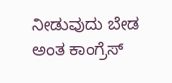ನೀಡುವುದು ಬೇಡ ಅಂತ ಕಾಂಗ್ರೆಸ್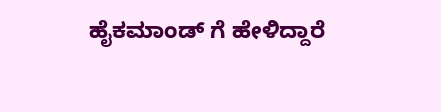ಹೈಕಮಾಂಡ್ ಗೆ ಹೇಳಿದ್ದಾರೆ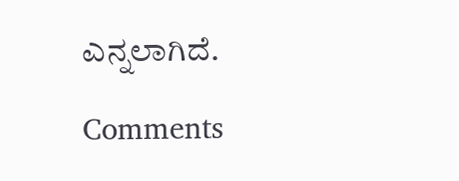ಎನ್ನಲಾಗಿದೆ.

Comments